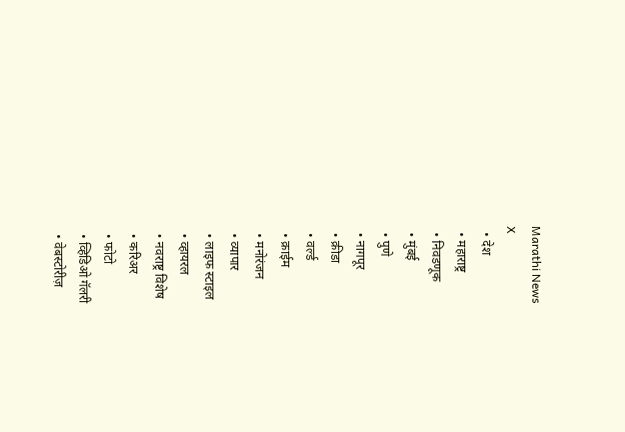Marathi News
X
  • देश
  • महाराष्ट्र
  • निवडणूक
  • मुंबई
  • पुणे
  • नागपूर
  • क्रीडा
  • वर्ल्ड
  • क्राईम
  • मनोरंजन
  • व्यापार
  • लाइफ स्टाइल
  • व्हायरल
  • नवराष्ट्र विशेष
  • करिअर
  • फोटो
  • व्हिडिओ गॅलरी
  • वेबस्टोरीज़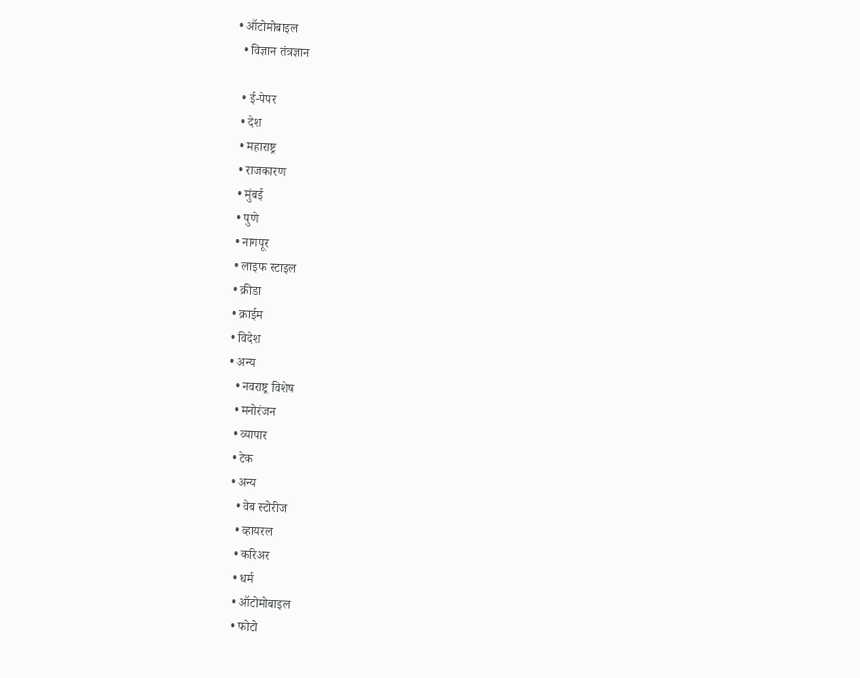• ऑटोमोबाइल
  • विज्ञान तंत्रज्ञान

  • ई-पेपर
  • देश
  • महाराष्ट्र
  • राजकारण
  • मुंबई
  • पुणे
  • नागपूर
  • लाइफ स्टाइल
  • क्रीडा
  • क्राईम
  • विदेश
  • अन्य
    • नवराष्ट्र विशेष
    • मनोरंजन
    • व्यापार
    • टेक
    • अन्य
      • वेब स्टोरीज
      • व्हायरल
      • करिअर
      • धर्म
      • ऑटोमोबाइल
      • फोटो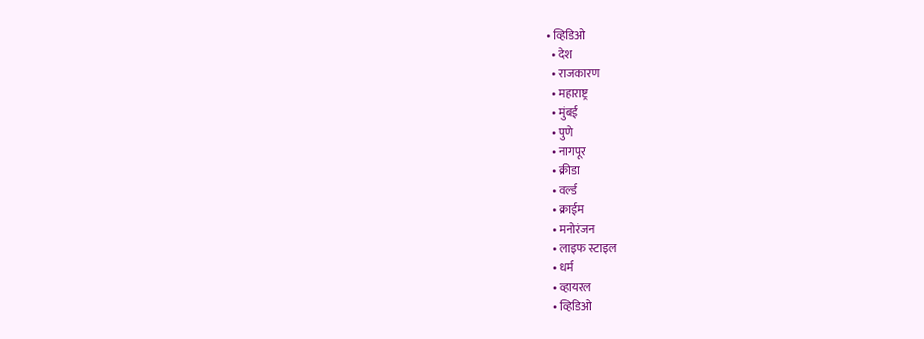• व्हिडिओ
  • देश
  • राजकारण
  • महाराष्ट्र
  • मुंबई
  • पुणे
  • नागपूर
  • क्रीडा
  • वर्ल्ड
  • क्राईम
  • मनोरंजन
  • लाइफ स्टाइल
  • धर्म
  • व्हायरल
  • व्हिडिओ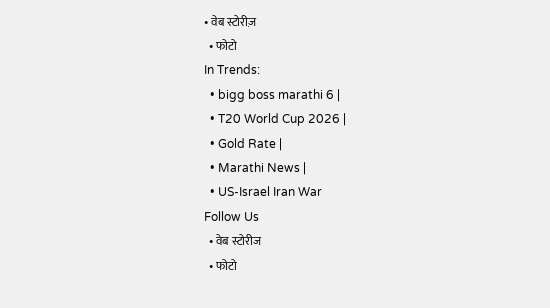• वेब स्टोरीज़
  • फोटो
In Trends:
  • bigg boss marathi 6 |
  • T20 World Cup 2026 |
  • Gold Rate |
  • Marathi News |
  • US-Israel Iran War
Follow Us
  • वेब स्टोरीज
  • फोटो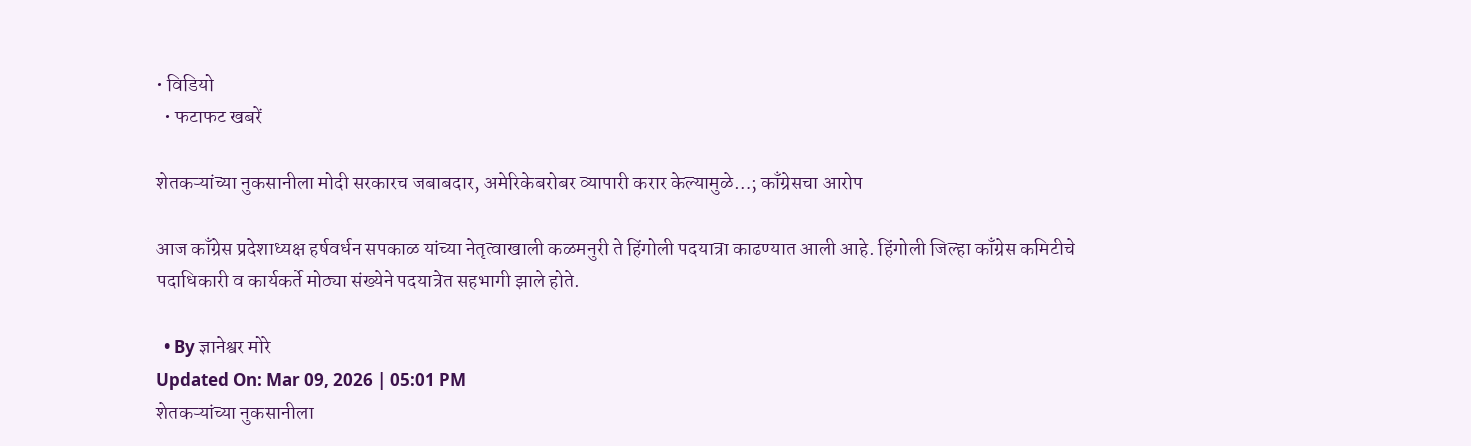• विडियो
  • फटाफट खबरें

शेतकऱ्यांच्या नुकसानीला मोदी सरकारच जबाबदार, अमेरिकेबरोबर व्यापारी करार केल्यामुळे…; काँग्रेसचा आरोप

आज काँग्रेस प्रदेशाध्यक्ष हर्षवर्धन सपकाळ यांच्या नेतृत्वाखाली कळमनुरी ते हिंगोली पदयात्रा काढण्यात आली आहे. हिंगोली जिल्हा काँग्रेस कमिटीचे पदाधिकारी व कार्यकर्ते मोठ्या संख्येने पदयात्रेत सहभागी झाले होते.

  • By ज्ञानेश्वर मोरे
Updated On: Mar 09, 2026 | 05:01 PM
शेतकऱ्यांच्या नुकसानीला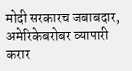मोदी सरकारच जबाबदार, अमेरिकेबरोबर व्यापारी करार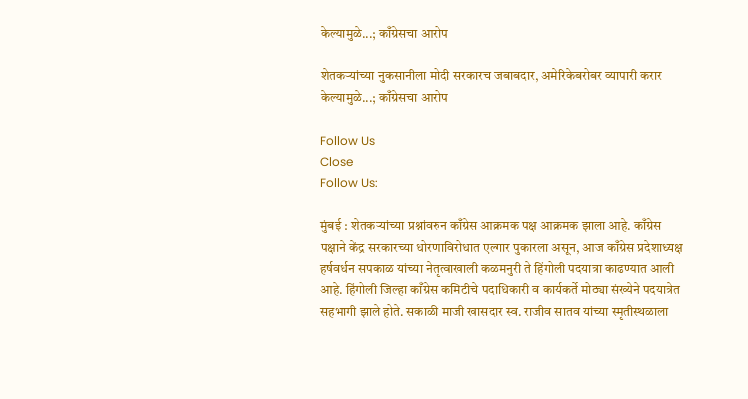केल्यामुळे...; काँग्रेसचा आरोप

शेतकऱ्यांच्या नुकसानीला मोदी सरकारच जबाबदार, अमेरिकेबरोबर व्यापारी करार केल्यामुळे...; काँग्रेसचा आरोप

Follow Us
Close
Follow Us:

मुंबई : शेतकऱ्यांच्या प्रश्नांवरुन काँग्रेस आक्रमक पक्ष आक्रमक झाला आहे. काँग्रेस पक्षाने केंद्र सरकारच्या धोरणाविरोधात एल्गार पुकारला असून, आज काँग्रेस प्रदेशाध्यक्ष हर्षवर्धन सपकाळ यांच्या नेतृत्वाखाली कळमनुरी ते हिंगोली पदयात्रा काढण्यात आली आहे. हिंगोली जिल्हा काँग्रेस कमिटीचे पदाधिकारी व कार्यकर्ते मोठ्या संख्येने पदयात्रेत सहभागी झाले होते. सकाळी माजी खासदार स्व. राजीव सातव यांच्या स्मृतीस्थळाला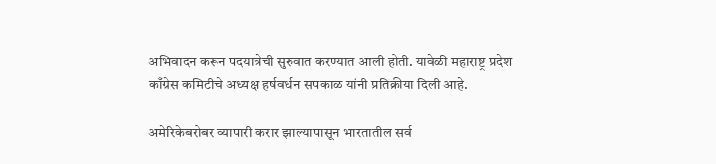अभिवादन करून पदयात्रेची सुरुवात करण्यात आली होती. यावेळी महाराष्ट्र प्रदेश काँग्रेस कमिटीचे अध्यक्ष हर्षवर्धन सपकाळ यांनी प्रतिक्रीया दिली आहे.

अमेरिकेबरोबर व्यापारी करार झाल्यापासून भारतातील सर्व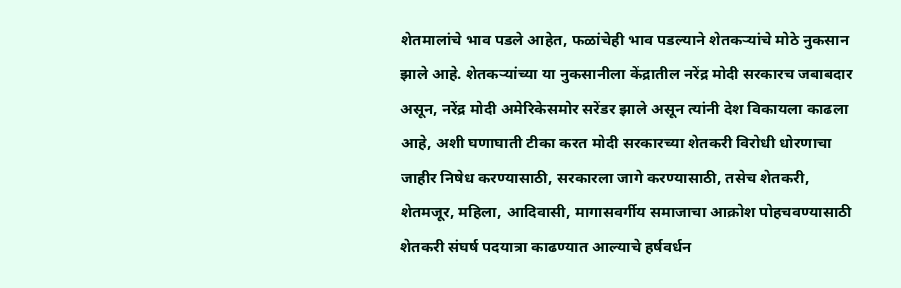शेतमालांचे भाव पडले आहेत, फळांचेही भाव पडल्याने शेतकऱ्यांचे मोठे नुकसान झाले आहे. शेतकऱ्यांच्या या नुकसानीला केंद्रातील नरेंद्र मोदी सरकारच जबाबदार असून, नरेंद्र मोदी अमेरिकेसमोर सरेंडर झाले असून त्यांनी देश विकायला काढला आहे, अशी घणाघाती टीका करत मोदी सरकारच्या शेतकरी विरोधी धोरणाचा जाहीर निषेध करण्यासाठी, सरकारला जागे करण्यासाठी, तसेच शेतकरी, शेतमजूर, महिला, आदिवासी, मागासवर्गीय समाजाचा आक्रोश पोहचवण्यासाठी शेतकरी संघर्ष पदयात्रा काढण्यात आल्याचे हर्षवर्धन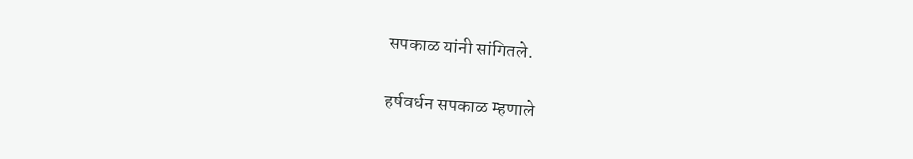सपकाळ यांनी सांगितले.

हर्षवर्धन सपकाळ म्हणाले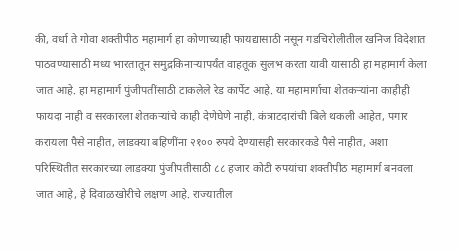की, वर्धा ते गोवा शक्तीपीठ महामार्ग हा कोणाच्याही फायद्यासाठी नसून गडचिरोलीतील खनिज विदेशात पाठवण्यासाठी मध्य भारतातून समुद्रकिनाऱ्यापर्यंत वाहतूक सुलभ करता यावी यासाठी हा महामार्ग केला जात आहे. हा महामार्ग पुंजीपतींसाठी टाकलेले रेड कार्पेट आहे. या महामार्गाचा शेतकऱ्यांना काहीही फायदा नाही व सरकारला शेतकऱ्यांचे काही देणेघेणे नाही. कंत्राटदारांची बिले थकली आहेत, पगार करायला पैसे नाहीत, लाडक्या बहिणींना २१०० रुपये देण्यासही सरकारकडे पैसे नाहीत, अशा परिस्थितीत सरकारच्या लाडक्या पुंजीपतीसाठी ८८ हजार कोटी रुपयांचा शक्तीपीठ महामार्ग बनवला जात आहे, हे दिवाळखोरीचे लक्षण आहे. राज्यातील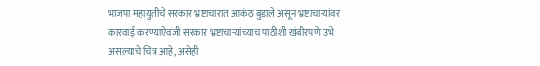भाजपा महायुतीचे सरकार भ्रष्टाचारात आकंठ बुडाले असून भ्रष्टाचाऱ्यांवर कारवाई करण्याऐवजी सरकार भ्रष्टाचाऱ्यांच्याच पाठीशी खंबीरपणे उभे असल्याचे चित्र आहे, असेही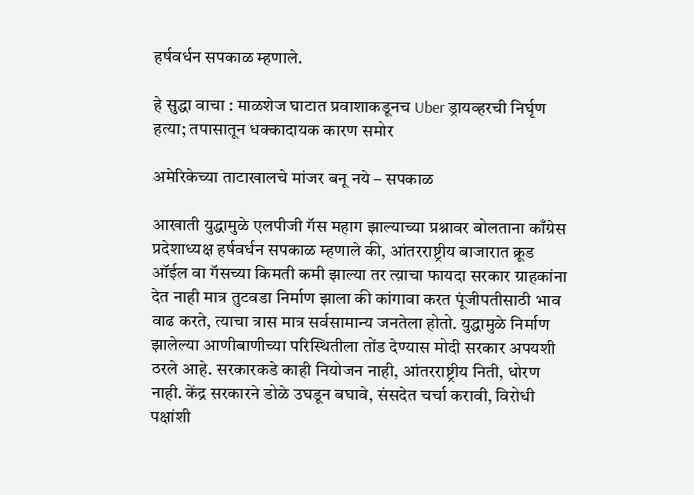हर्षवर्धन सपकाळ म्हणाले.

हे सुद्धा वाचा : माळशेज घाटात प्रवाशाकडूनच Uber ड्रायव्हरची निर्घृण हत्या; तपासातून धक्कादायक कारण समोर

अमेरिकेच्या ताटाखालचे मांजर बनू नये – सपकाळ

आखाती युद्धामुळे एलपीजी गॅस महाग झाल्याच्या प्रश्नावर बोलताना काँग्रेस प्रदेशाध्यक्ष हर्षवर्धन सपकाळ म्हणाले की, आंतरराष्ट्रीय बाजारात क्रूड ऑईल वा गॅसच्या किमती कमी झाल्या तर त्य़ाचा फायदा सरकार ग्राहकांना देत नाही मात्र तुटवडा निर्माण झाला की कांगावा करत पूंजीपतीसाठी भाव वाढ करते, त्याचा त्रास मात्र सर्वसामान्य जनतेला होतो. युद्धामुळे निर्माण झालेल्या आणीबाणीच्या परिस्थितीला तोंड देण्यास मोदी सरकार अपयशी ठरले आहे. सरकारकडे काही नियोजन नाही, आंतरराष्ट्रीय निती, धोरण नाही. केंद्र सरकारने डोळे उघडून बघावे, संसदेत चर्चा करावी, विरोधी पक्षांशी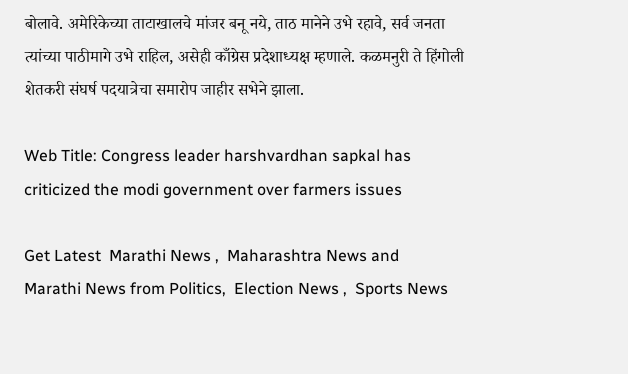बोलावे. अमेरिकेच्या ताटाखालचे मांजर बनू नये, ताठ मानेने उभे रहावे, सर्व जनता त्यांच्या पाठीमागे उभे राहिल, असेही काँग्रेस प्रदेशाध्यक्ष म्हणाले. कळमनुरी ते हिंगोली शेतकरी संघर्ष पदयात्रेचा समारोप जाहीर सभेने झाला.

Web Title: Congress leader harshvardhan sapkal has criticized the modi government over farmers issues

Get Latest  Marathi News ,  Maharashtra News and  Marathi News from Politics,  Election News ,  Sports News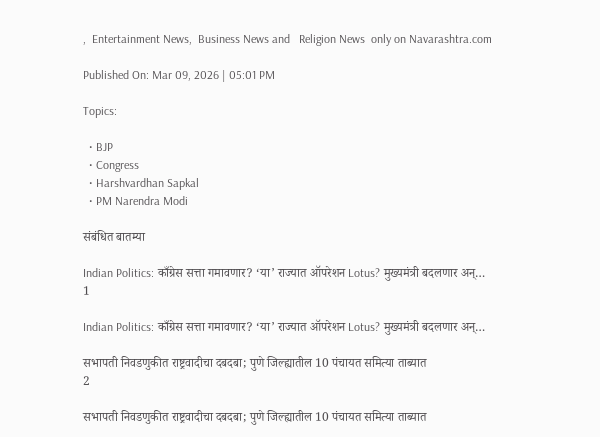,  Entertainment News,  Business News and   Religion News  only on Navarashtra.com

Published On: Mar 09, 2026 | 05:01 PM

Topics:

  • BJP
  • Congress
  • Harshvardhan Sapkal
  • PM Narendra Modi

संबंधित बातम्या

Indian Politics: काँग्रेस सत्ता गमावणार? ‘या’ राज्यात ऑपरेशन Lotus? मुख्यमंत्री बदलणार अन्…
1

Indian Politics: काँग्रेस सत्ता गमावणार? ‘या’ राज्यात ऑपरेशन Lotus? मुख्यमंत्री बदलणार अन्…

सभापती निवडणुकीत राष्ट्रवादीचा दबदबा; पुणे जिल्ह्यातील 10 पंचायत समित्या ताब्यात
2

सभापती निवडणुकीत राष्ट्रवादीचा दबदबा; पुणे जिल्ह्यातील 10 पंचायत समित्या ताब्यात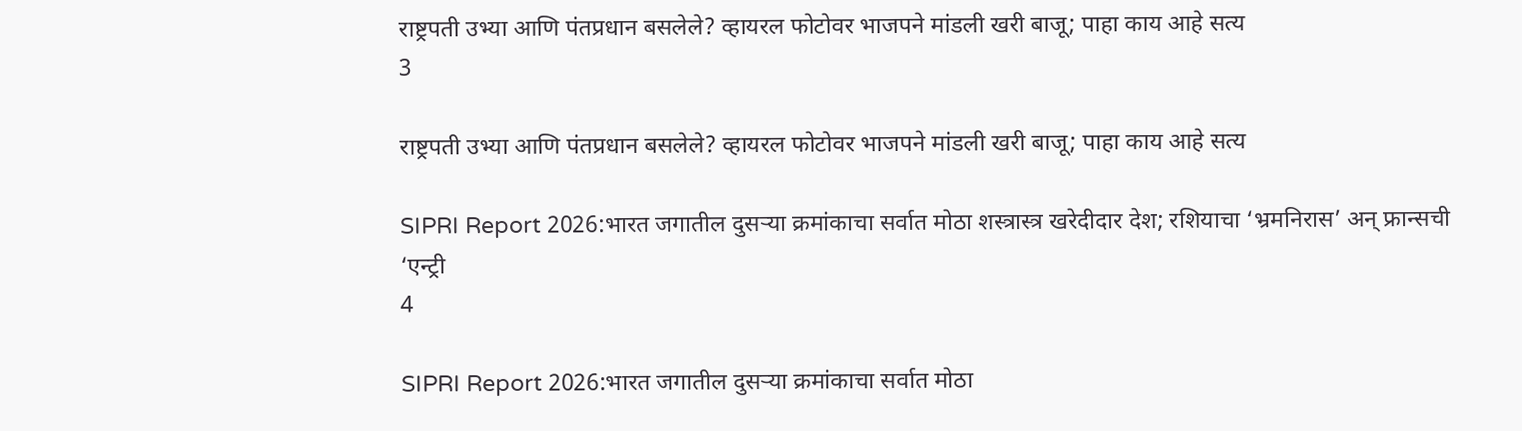राष्ट्रपती उभ्या आणि पंतप्रधान बसलेले? व्हायरल फोटोवर भाजपने मांडली खरी बाजू; पाहा काय आहे सत्य
3

राष्ट्रपती उभ्या आणि पंतप्रधान बसलेले? व्हायरल फोटोवर भाजपने मांडली खरी बाजू; पाहा काय आहे सत्य

SIPRI Report 2026:भारत जगातील दुसऱ्या क्रमांकाचा सर्वात मोठा शस्त्रास्त्र खरेदीदार देश; रशियाचा ‘भ्रमनिरास’ अन् फ्रान्सची ‘एन्ट्री
4

SIPRI Report 2026:भारत जगातील दुसऱ्या क्रमांकाचा सर्वात मोठा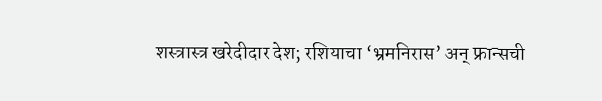शस्त्रास्त्र खरेदीदार देश; रशियाचा ‘भ्रमनिरास’ अन् फ्रान्सची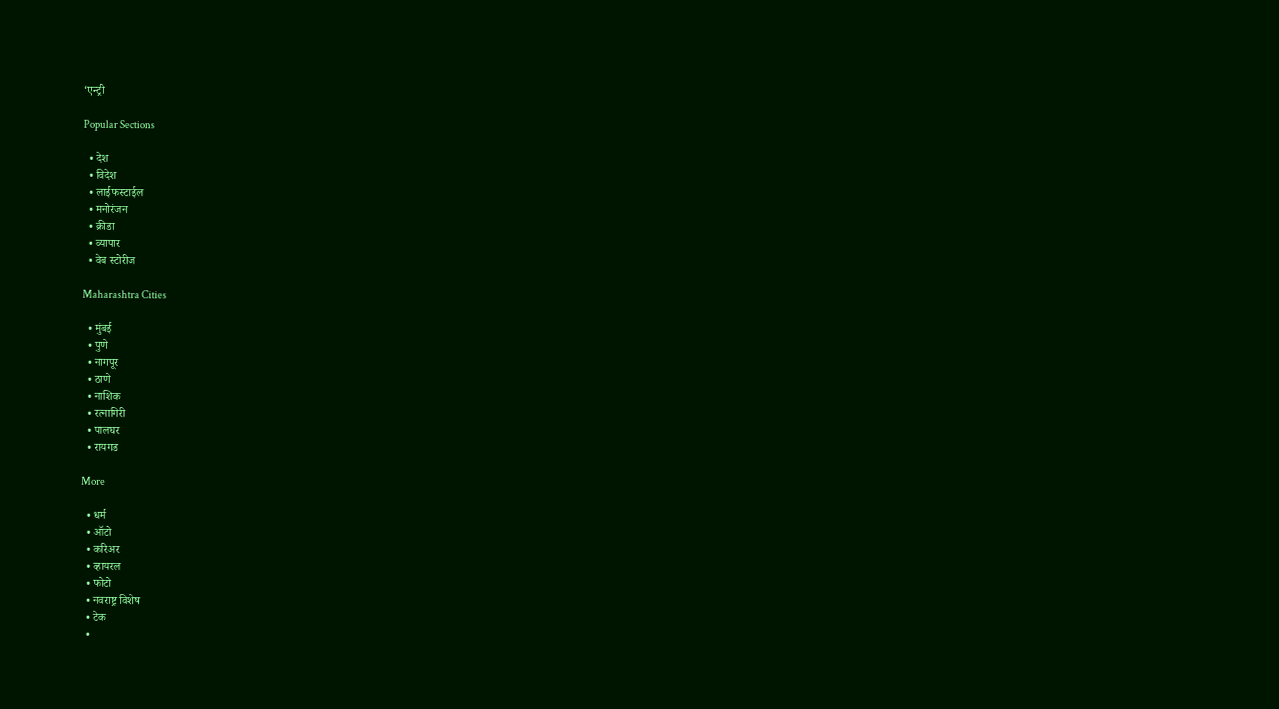‘एन्ट्री

Popular Sections

  • देश
  • विदेश
  • लाईफस्टाईल
  • मनोरंजन
  • क्रीडा
  • व्यापार
  • वेब स्टोरीज

Maharashtra Cities

  • मुंबई
  • पुणे
  • नागपूर
  • ठाणे
  • नाशिक
  • रत्नागिरी
  • पालघर
  • रायगड

More

  • धर्म
  • ऑटो
  • करिअर
  • व्हायरल
  • फोटो
  • नवराष्ट्र विशेष
  • टेक
  •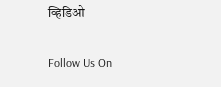व्हिडिओ

Follow Us On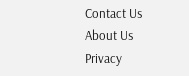Contact Us About Us Privacy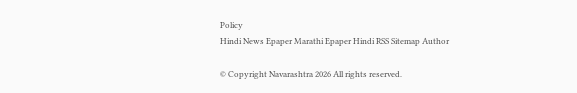Policy
Hindi News Epaper Marathi Epaper Hindi RSS Sitemap Author

© Copyright Navarashtra 2026 All rights reserved.